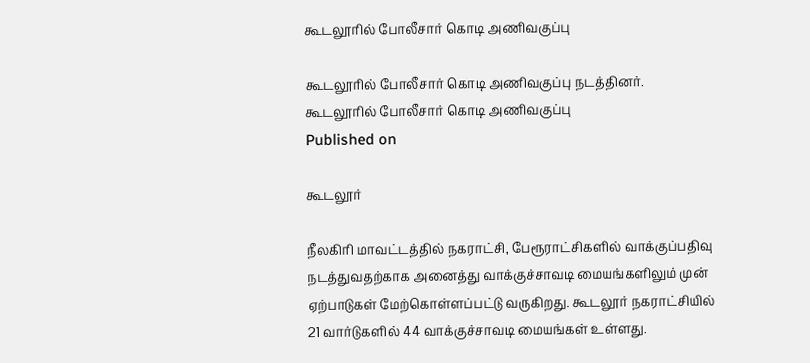கூடலூரில் போலீசார் கொடி அணிவகுப்பு

கூடலூரில் போலீசார் கொடி அணிவகுப்பு நடத்தினர்.
கூடலூரில் போலீசார் கொடி அணிவகுப்பு
Published on

கூடலூர்

நீலகிரி மாவட்டத்தில் நகராட்சி, பேரூராட்சிகளில் வாக்குப்பதிவு நடத்துவதற்காக அனைத்து வாக்குச்சாவடி மையங்களிலும் முன் ஏற்பாடுகள் மேற்கொள்ளப்பட்டு வருகிறது. கூடலூர் நகராட்சியில் 21 வார்டுகளில் 44 வாக்குச்சாவடி மையங்கள் உள்ளது.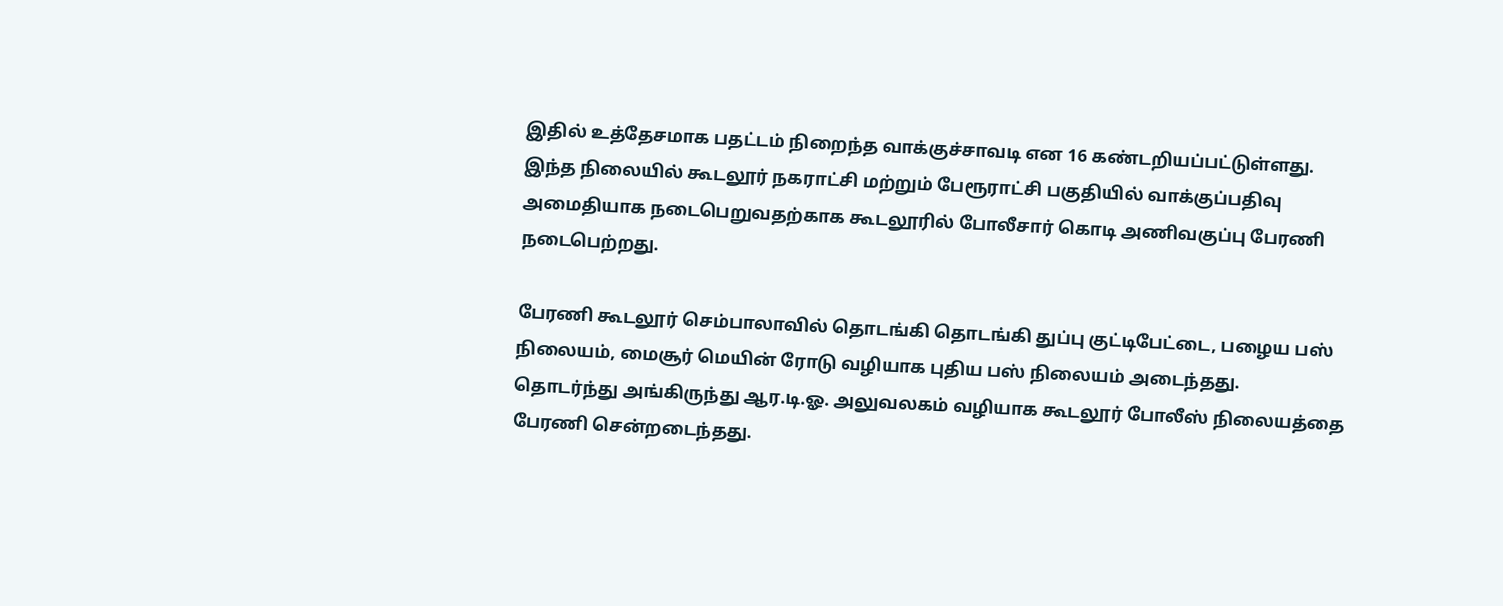இதில் உத்தேசமாக பதட்டம் நிறைந்த வாக்குச்சாவடி என 16 கண்டறியப்பட்டுள்ளது. இந்த நிலையில் கூடலூர் நகராட்சி மற்றும் பேரூராட்சி பகுதியில் வாக்குப்பதிவு அமைதியாக நடைபெறுவதற்காக கூடலூரில் போலீசார் கொடி அணிவகுப்பு பேரணி நடைபெற்றது.

பேரணி கூடலூர் செம்பாலாவில் தொடங்கி தொடங்கி துப்பு குட்டிபேட்டை, பழைய பஸ் நிலையம், மைசூர் மெயின் ரோடு வழியாக புதிய பஸ் நிலையம் அடைந்தது. தொடர்ந்து அங்கிருந்து ஆர.டி.ஓ. அலுவலகம் வழியாக கூடலூர் போலீஸ் நிலையத்தை பேரணி சென்றடைந்தது.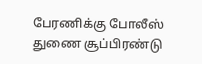பேரணிக்கு போலீஸ் துணை சூப்பிரண்டு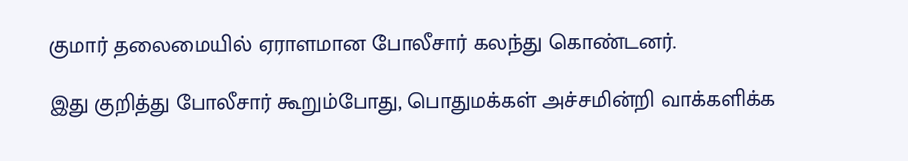குமார் தலைமையில் ஏராளமான போலீசார் கலந்து கொண்டனர்.

இது குறித்து போலீசார் கூறும்போது, பொதுமக்கள் அச்சமின்றி வாக்களிக்க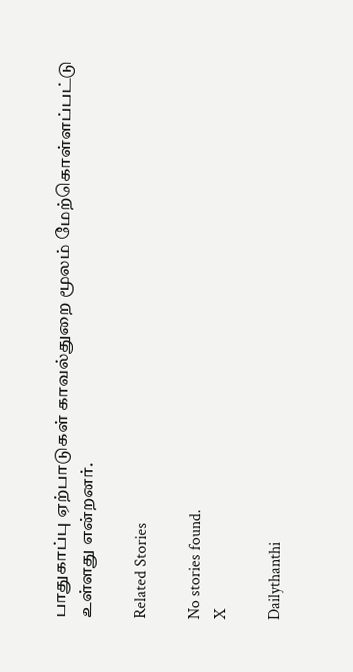பாதுகாப்பு ஏற்பாடுகள் காவல்துறை மூலம் மேற்கொள்ளப்பட்டு உள்ளது என்றனர்.

Related Stories

No stories found.
X

Dailythanthi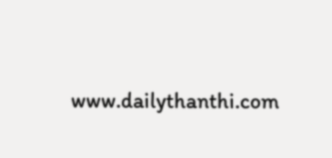www.dailythanthi.com